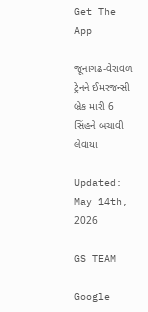Get The App

જૂનાગઢ-વેરાવળ ટ્રેનને ઈમરજન્સી બ્રેક મારી 6 સિંહને બચાવી લેવાયા

Updated: May 14th, 2026

GS TEAM

Google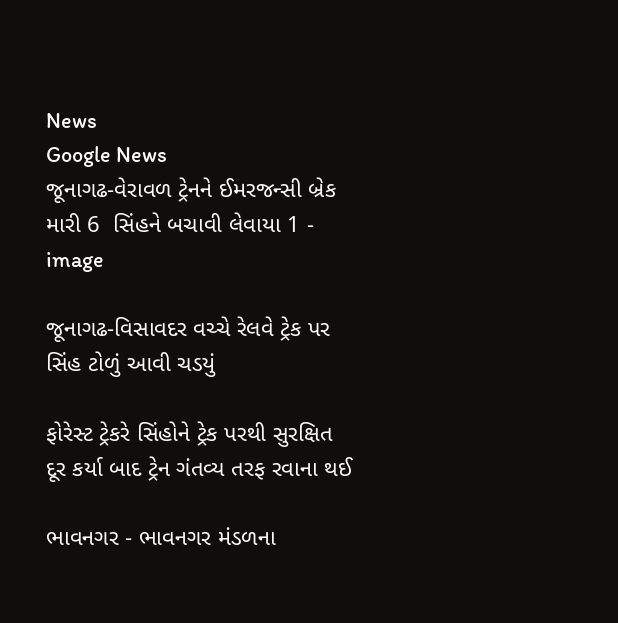News
Google News
જૂનાગઢ-વેરાવળ ટ્રેનને ઈમરજન્સી બ્રેક મારી 6  સિંહને બચાવી લેવાયા 1 - image

જૂનાગઢ-વિસાવદર વચ્ચે રેલવે ટ્રેક પર સિંહ ટોળું આવી ચડયું

ફોરેસ્ટ ટ્રેકરે સિંહોને ટ્રેક પરથી સુરક્ષિત દૂર કર્યા બાદ ટ્રેન ગંતવ્ય તરફ રવાના થઈ

ભાવનગર - ભાવનગર મંડળના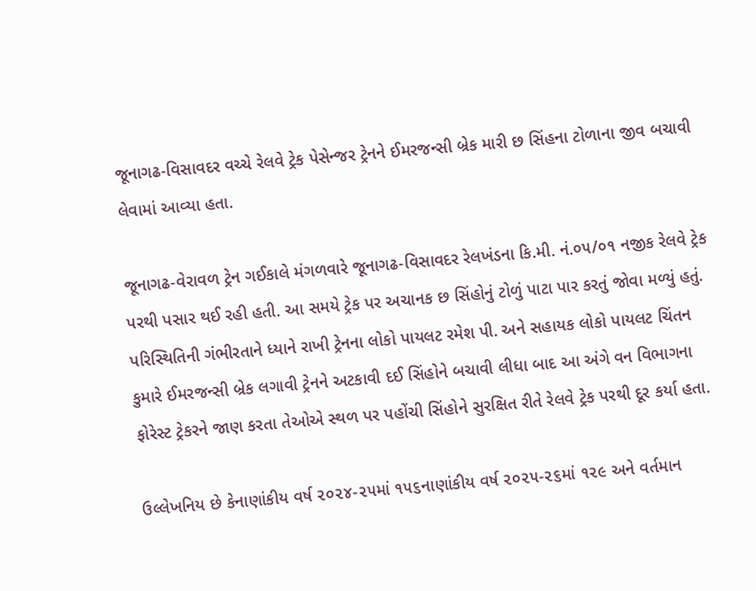જૂનાગઢ-વિસાવદર વચ્ચે રેલવે ટ્રેક પેસેન્જર ટ્રેનને ઈમરજન્સી બ્રેક મારી છ સિંહના ટોળાના જીવ બચાવી લેવામાં આવ્યા હતા.

જૂનાગઢ-વેરાવળ ટ્રેન ગઈકાલે મંગળવારે જૂનાગઢ-વિસાવદર રેલખંડના કિ.મી. નં.૦૫/૦૧ નજીક રેલવે ટ્રેક પરથી પસાર થઈ રહી હતી. આ સમયે ટ્રેક પર અચાનક છ સિંહોનું ટોળું પાટા પાર કરતું જોવા મળ્યું હતું. પરિસ્થિતિની ગંભીરતાને ધ્યાને રાખી ટ્રેનના લોકો પાયલટ રમેશ પી. અને સહાયક લોકો પાયલટ ચિંતન કુમારે ઈમરજન્સી બ્રેક લગાવી ટ્રેનને અટકાવી દઈ સિંહોને બચાવી લીધા બાદ આ અંગે વન વિભાગના ફોરેસ્ટ ટ્રેકરને જાણ કરતા તેઓએ સ્થળ પર પહોંચી સિંહોને સુરક્ષિત રીતે રેલવે ટ્રેક પરથી દૂર કર્યા હતા.

ઉલ્લેખનિય છે કેનાણાંકીય વર્ષ ૨૦૨૪-૨૫માં ૧૫૬નાણાંકીય વર્ષ ૨૦૨૫-૨૬માં ૧૨૯ અને વર્તમાન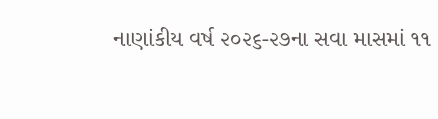નાણાંકીય વર્ષ ૨૦૨૬-૨૭ના સવા માસમાં ૧૧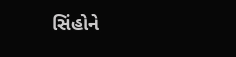સિંહોને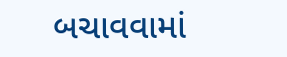બચાવવામાં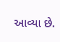આવ્યા છે.